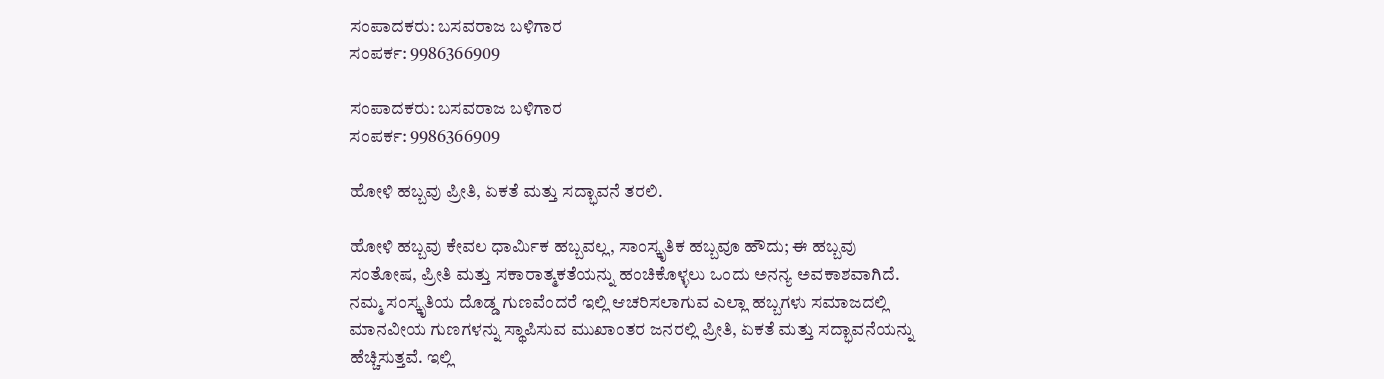ಸಂಪಾದಕರು: ಬಸವರಾಜ ಬಳಿಗಾರ
ಸಂಪರ್ಕ: 9986366909

ಸಂಪಾದಕರು: ಬಸವರಾಜ ಬಳಿಗಾರ
ಸಂಪರ್ಕ: 9986366909

ಹೋಳಿ ಹಬ್ಬವು ಪ್ರೀತಿ, ಏಕತೆ ಮತ್ತು ಸದ್ಭಾವನೆ ತರಲಿ.

ಹೋಳಿ ಹಬ್ಬವು ಕೇವಲ ಧಾರ್ಮಿಕ ಹಬ್ಬವಲ್ಲ, ಸಾಂಸ್ಕೃತಿಕ ಹಬ್ಬವೂ ಹೌದು; ಈ ಹಬ್ಬವು ಸಂತೋಷ, ಪ್ರೀತಿ ಮತ್ತು ಸಕಾರಾತ್ಮಕತೆಯನ್ನು ಹಂಚಿಕೊಳ್ಳಲು ಒಂದು ಅನನ್ಯ ಅವಕಾಶವಾಗಿದೆ. ನಮ್ಮ ಸಂಸ್ಕೃತಿಯ ದೊಡ್ಡ ಗುಣವೆಂದರೆ ಇಲ್ಲಿ ಆಚರಿಸಲಾಗುವ ಎಲ್ಲಾ ಹಬ್ಬಗಳು ಸಮಾಜದಲ್ಲಿ ಮಾನವೀಯ ಗುಣಗಳನ್ನು ಸ್ಥಾಪಿಸುವ ಮುಖಾಂತರ ಜನರಲ್ಲಿ ಪ್ರೀತಿ, ಏಕತೆ ಮತ್ತು ಸದ್ಭಾವನೆಯನ್ನು ಹೆಚ್ಚಿಸುತ್ತವೆ. ಇಲ್ಲಿ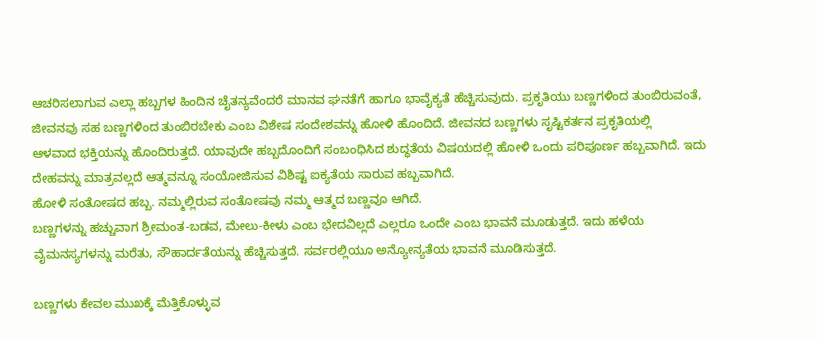ಆಚರಿಸಲಾಗುವ ಎಲ್ಲಾ ಹಬ್ಬಗಳ ಹಿಂದಿನ ಚೈತನ್ಯವೆಂದರೆ ಮಾನವ ಘನತೆಗೆ ಹಾಗೂ ಭಾವೈಕ್ಯತೆ ಹೆಚ್ಚಿಸುವುದು. ಪ್ರಕೃತಿಯು ಬಣ್ಣಗಳಿಂದ ತುಂಬಿರುವಂತೆ, ಜೀವನವು ಸಹ ಬಣ್ಣಗಳಿಂದ ತುಂಬಿರಬೇಕು ಎಂಬ ವಿಶೇಷ ಸಂದೇಶವನ್ನು ಹೋಳಿ ಹೊಂದಿದೆ. ಜೀವನದ ಬಣ್ಣಗಳು ಸೃಷ್ಟಿಕರ್ತನ ಪ್ರಕೃತಿಯಲ್ಲಿ
ಆಳವಾದ ಭಕ್ತಿಯನ್ನು ಹೊಂದಿರುತ್ತದೆ. ಯಾವುದೇ ಹಬ್ಬದೊಂದಿಗೆ ಸಂಬಂಧಿಸಿದ ಶುದ್ಧತೆಯ ವಿಷಯದಲ್ಲಿ ಹೋಳಿ ಒಂದು ಪರಿಪೂರ್ಣ ಹಬ್ಬವಾಗಿದೆ. ಇದು ದೇಹವನ್ನು ಮಾತ್ರವಲ್ಲದೆ ಆತ್ಮವನ್ನೂ ಸಂಯೋಜಿಸುವ ವಿಶಿಷ್ಟ ಐಕ್ಯತೆಯ ಸಾರುವ ಹಬ್ಬವಾಗಿದೆ.
ಹೋಳಿ ಸಂತೋಷದ ಹಬ್ಬ. ನಮ್ಮಲ್ಲಿರುವ ಸಂತೋಷವು ನಮ್ಮ ಆತ್ಮದ ಬಣ್ಣವೂ ಆಗಿದೆ.
ಬಣ್ಣಗಳನ್ನು ಹಚ್ಚುವಾಗ ಶ್ರೀಮಂತ-ಬಡವ, ಮೇಲು-ಕೀಳು ಎಂಬ ಭೇದವಿಲ್ಲದೆ ಎಲ್ಲರೂ ಒಂದೇ ಎಂಬ ಭಾವನೆ ಮೂಡುತ್ತದೆ. ಇದು ಹಳೆಯ ವೈಮನಸ್ಯಗಳನ್ನು ಮರೆತು, ಸೌಹಾರ್ದತೆಯನ್ನು ಹೆಚ್ಚಿಸುತ್ತದೆ. ಸರ್ವರಲ್ಲಿಯೂ ಅನ್ಯೋನ್ಯತೆಯ ಭಾವನೆ ಮೂಡಿಸುತ್ತದೆ.

ಬಣ್ಣಗಳು ಕೇವಲ ಮುಖಕ್ಕೆ ಮೆತ್ತಿಕೊಳ್ಳುವ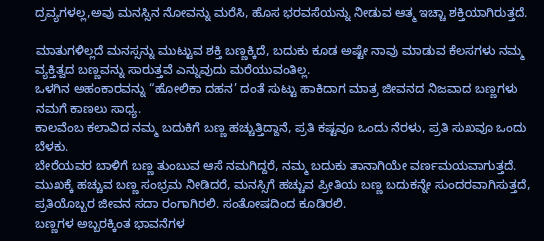ದ್ರವ್ಯಗಳಲ್ಲ,ಅವು ಮನಸ್ಸಿನ ನೋವನ್ನು ಮರೆಸಿ, ಹೊಸ ಭರವಸೆಯನ್ನು ನೀಡುವ ಆತ್ಮ ಇಚ್ಚಾ ಶಕ್ತಿಯಾಗಿರುತ್ತದೆ.

ಮಾತುಗಳಿಲ್ಲದೆ ಮನಸ್ಸನ್ನು ಮುಟ್ಟುವ ಶಕ್ತಿ ಬಣ್ಣಕ್ಕಿದೆ, ಬದುಕು ಕೂಡ ಅಷ್ಟೇ ನಾವು ಮಾಡುವ ಕೆಲಸಗಳು ನಮ್ಮ ವ್ಯಕ್ತಿತ್ವದ ಬಣ್ಣವನ್ನು ಸಾರುತ್ತವೆ ಎನ್ನುವುದು ಮರೆಯುವಂತಿಲ್ಲ.
ಒಳಗಿನ ಅಹಂಕಾರವನ್ನು “ಹೋಲಿಕಾ ದಹನ’ ದಂತೆ ಸುಟ್ಟು ಹಾಕಿದಾಗ ಮಾತ್ರ ಜೀವನದ ನಿಜವಾದ ಬಣ್ಣಗಳು ನಮಗೆ ಕಾಣಲು ಸಾಧ್ಯ.
ಕಾಲವೆಂಬ ಕಲಾವಿದ ನಮ್ಮ ಬದುಕಿಗೆ ಬಣ್ಣ ಹಚ್ಚುತ್ತಿದ್ದಾನೆ, ಪ್ರತಿ ಕಷ್ಟವೂ ಒಂದು ನೆರಳು, ಪ್ರತಿ ಸುಖವೂ ಒಂದು ಬೆಳಕು.
ಬೇರೆಯವರ ಬಾಳಿಗೆ ಬಣ್ಣ ತುಂಬುವ ಆಸೆ ನಮಗಿದ್ದರೆ, ನಮ್ಮ ಬದುಕು ತಾನಾಗಿಯೇ ವರ್ಣಮಯವಾಗುತ್ತದೆ.
ಮುಖಕ್ಕೆ ಹಚ್ಚುವ ಬಣ್ಣ ಸಂಭ್ರಮ ನೀಡಿದರೆ, ಮನಸ್ಸಿಗೆ ಹಚ್ಚುವ ಪ್ರೀತಿಯ ಬಣ್ಣ ಬದುಕನ್ನೇ ಸುಂದರವಾಗಿಸುತ್ತದೆ, ಪ್ರತಿಯೊಬ್ಬರ ಜೀವನ ಸದಾ ರಂಗಾಗಿರಲಿ. ಸಂತೋಷದಿಂದ ಕೂಡಿರಲಿ.
ಬಣ್ಣಗಳ ಅಬ್ಬರಕ್ಕಿಂತ ಭಾವನೆಗಳ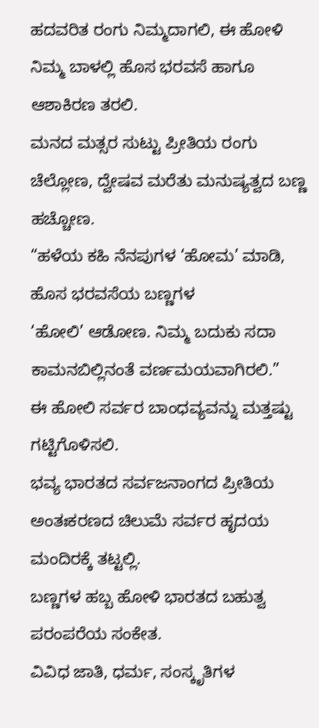ಹದವರಿತ ರಂಗು ನಿಮ್ಮದಾಗಲಿ, ಈ ಹೋಳಿ ನಿಮ್ಮ ಬಾಳಲ್ಲಿ ಹೊಸ ಭರವಸೆ ಹಾಗೂ ಆಶಾಕಿರಣ ತರಲಿ.
ಮನದ ಮತ್ಸರ ಸುಟ್ಟು ಪ್ರೀತಿಯ ರಂಗು ಚೆಲ್ಲೋಣ, ದ್ವೇಷವ ಮರೆತು ಮನುಷ್ಯತ್ವದ ಬಣ್ಣ ಹಚ್ಚೋಣ.
“ಹಳೆಯ ಕಹಿ ನೆನಪುಗಳ ‘ಹೋಮ’ ಮಾಡಿ, ಹೊಸ ಭರವಸೆಯ ಬಣ್ಣಗಳ
‘ಹೋಲಿ’ ಆಡೋಣ. ನಿಮ್ಮ ಬದುಕು ಸದಾ ಕಾಮನಬಿಲ್ಲಿನಂತೆ ವರ್ಣಮಯವಾಗಿರಲಿ.”
ಈ ಹೋಲಿ ಸರ್ವರ ಬಾಂಧವ್ಯವನ್ನು ಮತ್ತಷ್ಟು ಗಟ್ಟಿಗೊಳಿಸಲಿ.
ಭವ್ಯ ಭಾರತದ ಸರ್ವಜನಾಂಗದ ಪ್ರೀತಿಯ ಅಂತಃಕರಣದ ಚಿಲುಮೆ ಸರ್ವರ ಹೃದಯ ಮಂದಿರಕ್ಕೆ ತಟ್ಟಲ್ಲಿ.
ಬಣ್ಣಗಳ ಹಬ್ಬ ಹೋಳಿ ಭಾರತದ ಬಹುತ್ವ ಪರಂಪರೆಯ ಸಂಕೇತ.
ವಿವಿಧ ಜಾತಿ, ಧರ್ಮ, ಸಂಸ್ಕೃತಿಗಳ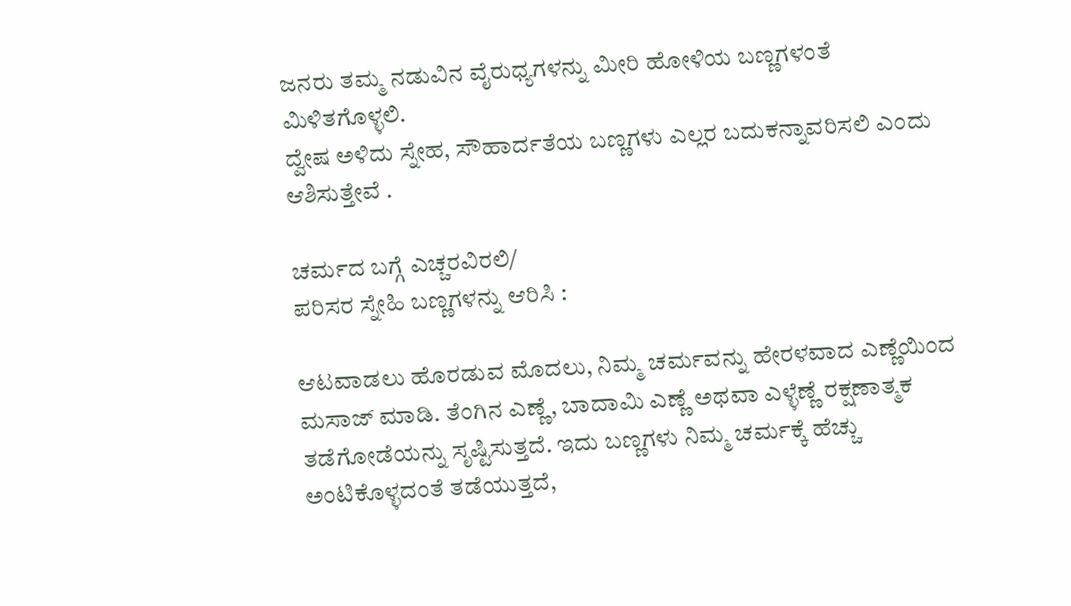ಜನರು ತಮ್ಮ ನಡುವಿನ ವೈರುಧ್ಯಗಳನ್ನು ಮೀರಿ ಹೋಳಿಯ ಬಣ್ಣಗಳಂತೆ ಮಿಳಿತಗೊಳ್ಳಲಿ.
ದ್ವೇಷ ಅಳಿದು ಸ್ನೇಹ, ಸೌಹಾರ್ದತೆಯ ಬಣ್ಣಗಳು ಎಲ್ಲರ ಬದುಕನ್ನಾವರಿಸಲಿ ಎಂದು ಆಶಿಸುತ್ತೇವೆ .

ಚರ್ಮದ ಬಗ್ಗೆ ಎಚ್ಚರವಿರಲಿ/
ಪರಿಸರ ಸ್ನೇಹಿ ಬಣ್ಣಗಳನ್ನು ಆರಿಸಿ :

ಆಟವಾಡಲು ಹೊರಡುವ ಮೊದಲು, ನಿಮ್ಮ ಚರ್ಮವನ್ನು ಹೇರಳವಾದ ಎಣ್ಣೆಯಿಂದ ಮಸಾಜ್ ಮಾಡಿ. ತೆಂಗಿನ ಎಣ್ಣೆ, ಬಾದಾಮಿ ಎಣ್ಣೆ ಅಥವಾ ಎಳ್ಳೆಣ್ಣೆ ರಕ್ಷಣಾತ್ಮಕ ತಡೆಗೋಡೆಯನ್ನು ಸೃಷ್ಟಿಸುತ್ತದೆ. ಇದು ಬಣ್ಣಗಳು ನಿಮ್ಮ ಚರ್ಮಕ್ಕೆ ಹೆಚ್ಚು ಅಂಟಿಕೊಳ್ಳದಂತೆ ತಡೆಯುತ್ತದೆ,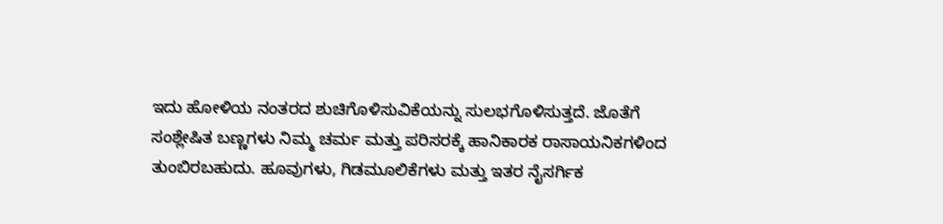ಇದು ಹೋಳಿಯ ನಂತರದ ಶುಚಿಗೊಳಿಸುವಿಕೆಯನ್ನು ಸುಲಭಗೊಳಿಸುತ್ತದೆ. ಜೊತೆಗೆ
ಸಂಶ್ಲೇಷಿತ ಬಣ್ಣಗಳು ನಿಮ್ಮ ಚರ್ಮ ಮತ್ತು ಪರಿಸರಕ್ಕೆ ಹಾನಿಕಾರಕ ರಾಸಾಯನಿಕಗಳಿಂದ ತುಂಬಿರಬಹುದು. ಹೂವುಗಳು, ಗಿಡಮೂಲಿಕೆಗಳು ಮತ್ತು ಇತರ ನೈಸರ್ಗಿಕ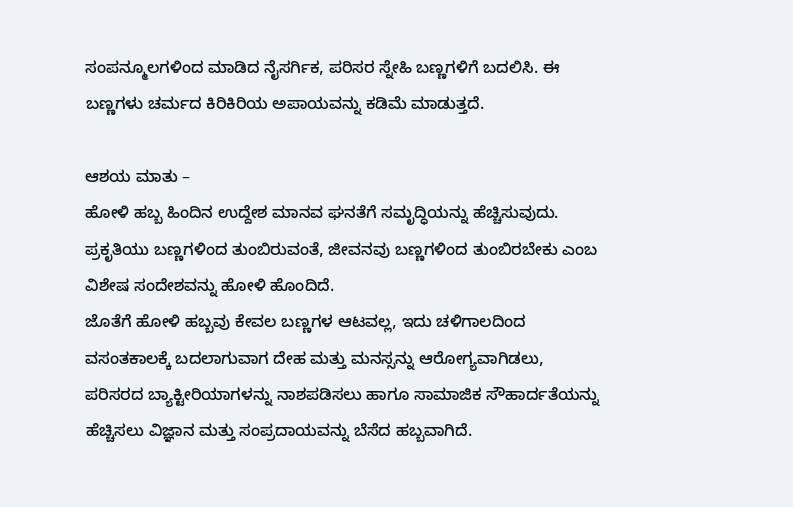ಸಂಪನ್ಮೂಲಗಳಿಂದ ಮಾಡಿದ ನೈಸರ್ಗಿಕ, ಪರಿಸರ ಸ್ನೇಹಿ ಬಣ್ಣಗಳಿಗೆ ಬದಲಿಸಿ. ಈ ಬಣ್ಣಗಳು ಚರ್ಮದ ಕಿರಿಕಿರಿಯ ಅಪಾಯವನ್ನು ಕಡಿಮೆ ಮಾಡುತ್ತದೆ.

ಆಶಯ ಮಾತು –
ಹೋಳಿ ಹಬ್ಬ ಹಿಂದಿನ ಉದ್ದೇಶ ಮಾನವ ಘನತೆಗೆ ಸಮೃದ್ಧಿಯನ್ನು ಹೆಚ್ಚಿಸುವುದು. ಪ್ರಕೃತಿಯು ಬಣ್ಣಗಳಿಂದ ತುಂಬಿರುವಂತೆ, ಜೀವನವು ಬಣ್ಣಗಳಿಂದ ತುಂಬಿರಬೇಕು ಎಂಬ ವಿಶೇಷ ಸಂದೇಶವನ್ನು ಹೋಳಿ ಹೊಂದಿದೆ.
ಜೊತೆಗೆ ಹೋಳಿ ಹಬ್ಬವು ಕೇವಲ ಬಣ್ಣಗಳ ಆಟವಲ್ಲ, ಇದು ಚಳಿಗಾಲದಿಂದ ವಸಂತಕಾಲಕ್ಕೆ ಬದಲಾಗುವಾಗ ದೇಹ ಮತ್ತು ಮನಸ್ಸನ್ನು ಆರೋಗ್ಯವಾಗಿಡಲು, ಪರಿಸರದ ಬ್ಯಾಕ್ಟೀರಿಯಾಗಳನ್ನು ನಾಶಪಡಿಸಲು ಹಾಗೂ ಸಾಮಾಜಿಕ ಸೌಹಾರ್ದತೆಯನ್ನು ಹೆಚ್ಚಿಸಲು ವಿಜ್ಞಾನ ಮತ್ತು ಸಂಪ್ರದಾಯವನ್ನು ಬೆಸೆದ ಹಬ್ಬವಾಗಿದೆ.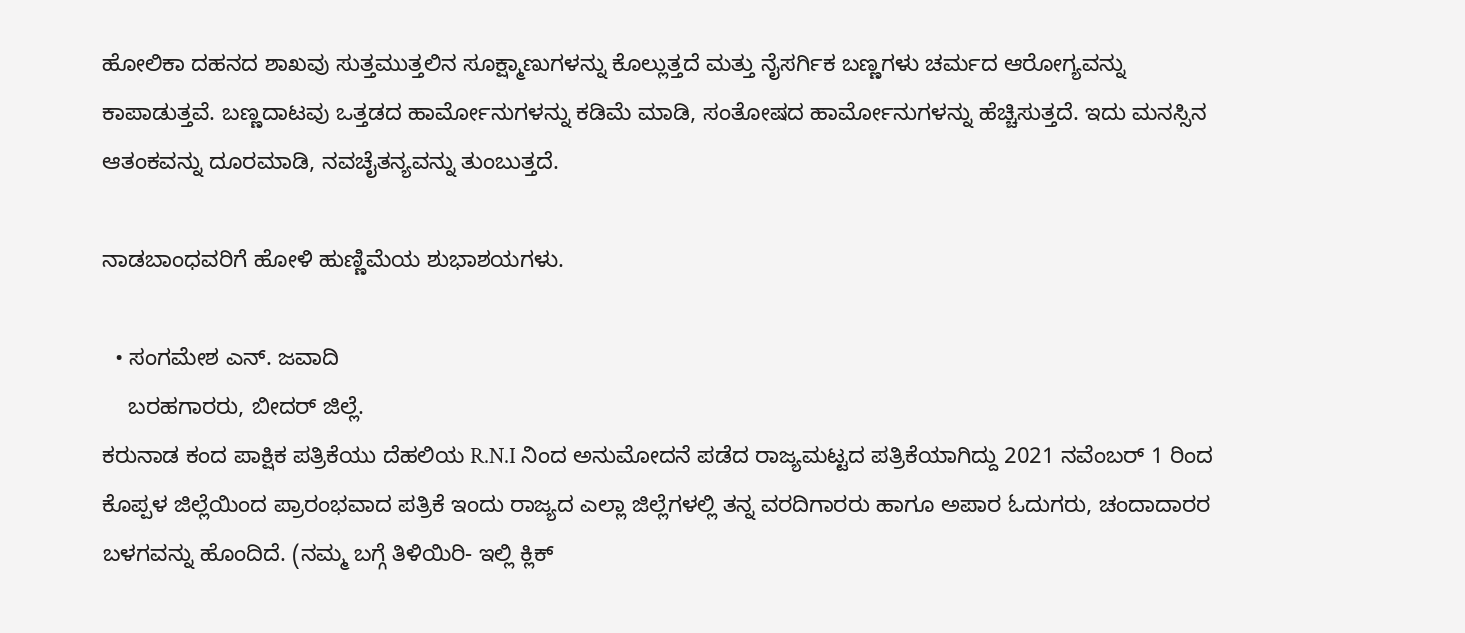ಹೋಲಿಕಾ ದಹನದ ಶಾಖವು ಸುತ್ತಮುತ್ತಲಿನ ಸೂಕ್ಷ್ಮಾಣುಗಳನ್ನು ಕೊಲ್ಲುತ್ತದೆ ಮತ್ತು ನೈಸರ್ಗಿಕ ಬಣ್ಣಗಳು ಚರ್ಮದ ಆರೋಗ್ಯವನ್ನು ಕಾಪಾಡುತ್ತವೆ. ಬಣ್ಣದಾಟವು ಒತ್ತಡದ ಹಾರ್ಮೋನುಗಳನ್ನು ಕಡಿಮೆ ಮಾಡಿ, ಸಂತೋಷದ ಹಾರ್ಮೋನುಗಳನ್ನು ಹೆಚ್ಚಿಸುತ್ತದೆ. ಇದು ಮನಸ್ಸಿನ ಆತಂಕವನ್ನು ದೂರಮಾಡಿ, ನವಚೈತನ್ಯವನ್ನು ತುಂಬುತ್ತದೆ.

ನಾಡಬಾಂಧವರಿಗೆ ಹೋಳಿ ಹುಣ್ಣಿಮೆಯ ಶುಭಾಶಯಗಳು.

  • ಸಂಗಮೇಶ ಎನ್. ಜವಾದಿ
    ಬರಹಗಾರರು, ಬೀದರ್ ಜಿಲ್ಲೆ.
ಕರುನಾಡ ಕಂದ ಪಾಕ್ಷಿಕ ಪತ್ರಿಕೆಯು ದೆಹಲಿಯ R.N.I ನಿಂದ ಅನುಮೋದನೆ ಪಡೆದ ರಾಜ್ಯಮಟ್ಟದ ಪತ್ರಿಕೆಯಾಗಿದ್ದು 2021 ನವೆಂಬರ್ 1 ರಿಂದ ಕೊಪ್ಪಳ ಜಿಲ್ಲೆಯಿಂದ ಪ್ರಾರಂಭವಾದ ಪತ್ರಿಕೆ ಇಂದು ರಾಜ್ಯದ ಎಲ್ಲಾ ಜಿಲ್ಲೆಗಳಲ್ಲಿ ತನ್ನ ವರದಿಗಾರರು ಹಾಗೂ ಅಪಾರ ಓದುಗರು, ಚಂದಾದಾರರ ಬಳಗವನ್ನು ಹೊಂದಿದೆ. (ನಮ್ಮ ಬಗ್ಗೆ ತಿಳಿಯಿರಿ- ಇಲ್ಲಿ ಕ್ಲಿಕ್‌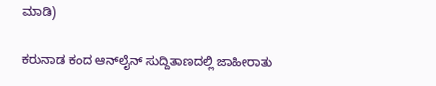ಮಾಡಿ)

ಕರುನಾಡ ಕಂದ ಆನ್‌ಲೈನ್‌ ಸುದ್ದಿತಾಣದಲ್ಲಿ ಜಾಹೀರಾತು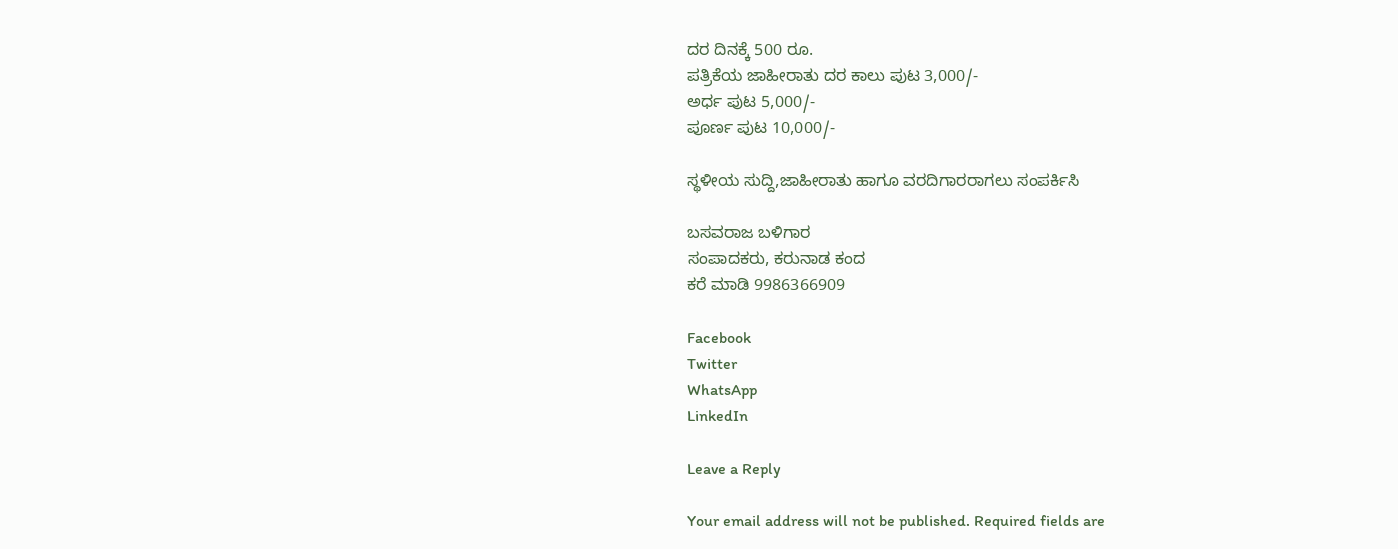ದರ ದಿನಕ್ಕೆ 500 ರೂ.
ಪತ್ರಿಕೆಯ ಜಾಹೀರಾತು ದರ ಕಾಲು ಪುಟ 3,000/-
ಅರ್ಧ ಪುಟ 5,000/-
ಪೂರ್ಣ ಪುಟ 10,000/-

ಸ್ಥಳೀಯ ಸುದ್ದಿ,ಜಾಹೀರಾತು ಹಾಗೂ ವರದಿಗಾರರಾಗಲು ಸಂಪರ್ಕಿಸಿ

ಬಸವರಾಜ ಬಳಿಗಾರ
ಸಂಪಾದಕರು, ಕರುನಾಡ ಕಂದ
ಕರೆ ಮಾಡಿ 9986366909

Facebook
Twitter
WhatsApp
LinkedIn

Leave a Reply

Your email address will not be published. Required fields are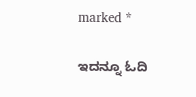marked *

ಇದನ್ನೂ ಓದಿ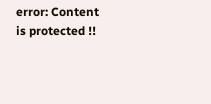error: Content is protected !!